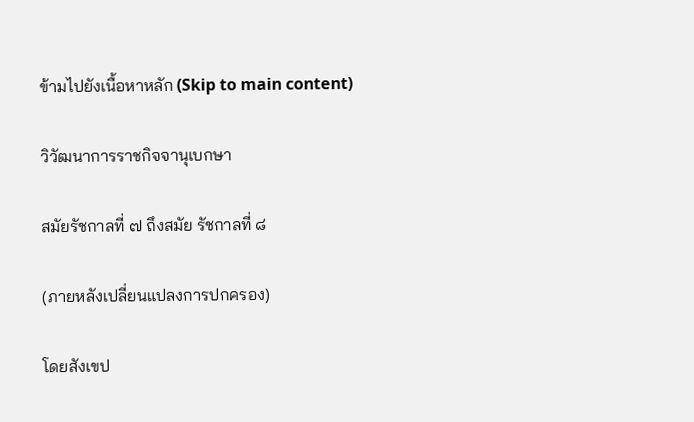ข้ามไปยังเนื้อหาหลัก (Skip to main content)

วิวัฒนาการราชกิจจานุเบกษา

สมัยรัชกาลที่ ๗ ถึงสมัย รัชกาลที่ ๘

(ภายหลังเปลี่ยนแปลงการปกครอง)

โดยสังเขป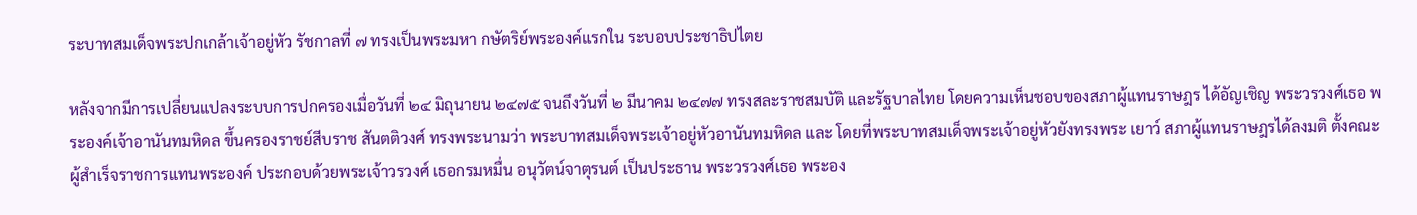ระบาทสมเด็จพระปกเกล้าเจ้าอยู่หัว รัชกาลที่ ๗ ทรงเป็นพระมหา กษัตริย์พระองค์แรกใน ระบอบประชาธิปไตย

หลังจากมีการเปลี่ยนแปลงระบบการปกครองเมื่อวันที่ ๒๔ มิถุนายน ๒๔๗๕ จนถึงวันที่ ๒ มีนาคม ๒๔๗๗ ทรงสละราชสมบัติ และรัฐบาลไทย โดยความเห็นชอบของสภาผู้แทนราษฎร ได้อัญเชิญ พระวรวงศ์เธอ พระองค์เจ้าอานันทมหิดล ขึ้นครองราชย์สีบราช สันตติวงศ์ ทรงพระนามว่า พระบาทสมเด็จพระเจ้าอยู่หัวอานันทมหิดล และ โดยที่พระบาทสมเด็จพระเจ้าอยู่หัวยังทรงพระ เยาว์ สภาผู้แทนราษฎรได้ลงมติ ตั้งคณะผู้สำเร็จราชการแทนพระองค์ ประกอบด้วยพระเจ้าวรวงศ์ เธอกรมหมื่น อนุวัตน์จาตุรนต์ เป็นประธาน พระวรวงศ์เธอ พระอง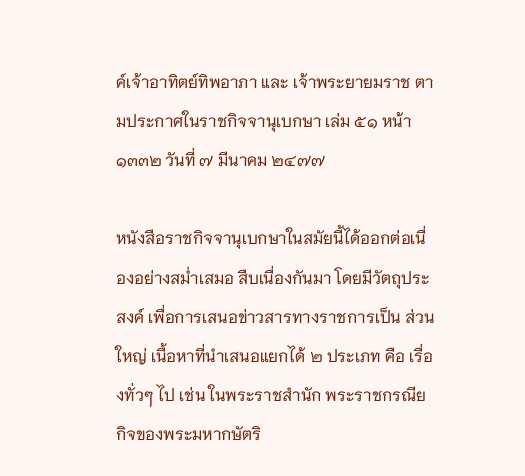ค์เจ้าอาทิตย์ทิพอาภา และ เจ้าพระยายมราช ตามประกาศในราชกิจจานุเบกษา เล่ม ๕๑ หน้า ๑๓๓๒ วันที่ ๗ มีนาคม ๒๔๗๗

หนังสือราชกิจจานุเบกษาในสมัยนี้ได้ออกต่อเนื่องอย่างสม่ำเสมอ สืบเนื่องกันมา โดยมีวัตถุประสงค์ เพื่อการเสนอข่าวสารทางราชการเป็น ส่วนใหญ่ เนื้อหาที่นำเสนอแยกได้ ๒ ประเภท คือ เรื่องทั่วๆ ไป เช่น ในพระราชสำนัก พระราชกรณียกิจของพระมหากษัตริ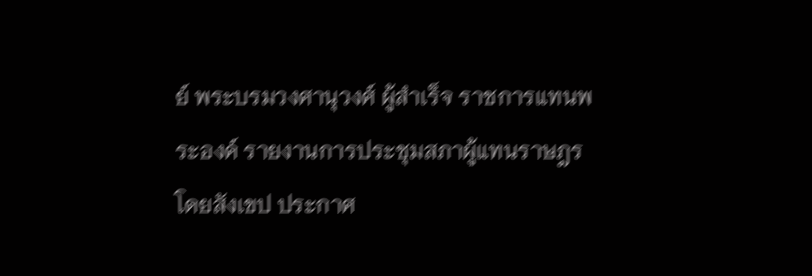ย์ พระบรมวงศานุวงศ์ ผู้สำเร็จ ราชการแทนพระองค์ รายงานการประชุมสภาผู้แทนราษฎรโดยสังเขป ประกาศ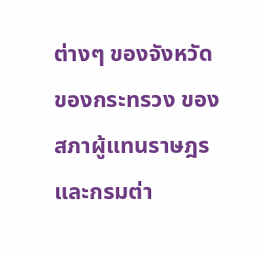ต่างๆ ของจังหวัด ของกระทรวง ของสภาผู้แทนราษฎรและกรมต่า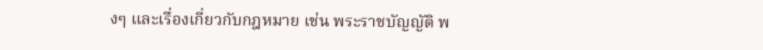งๆ และเรื่องเกี่ยวกับกฎหมาย เช่น พระราชบัญญัติ พ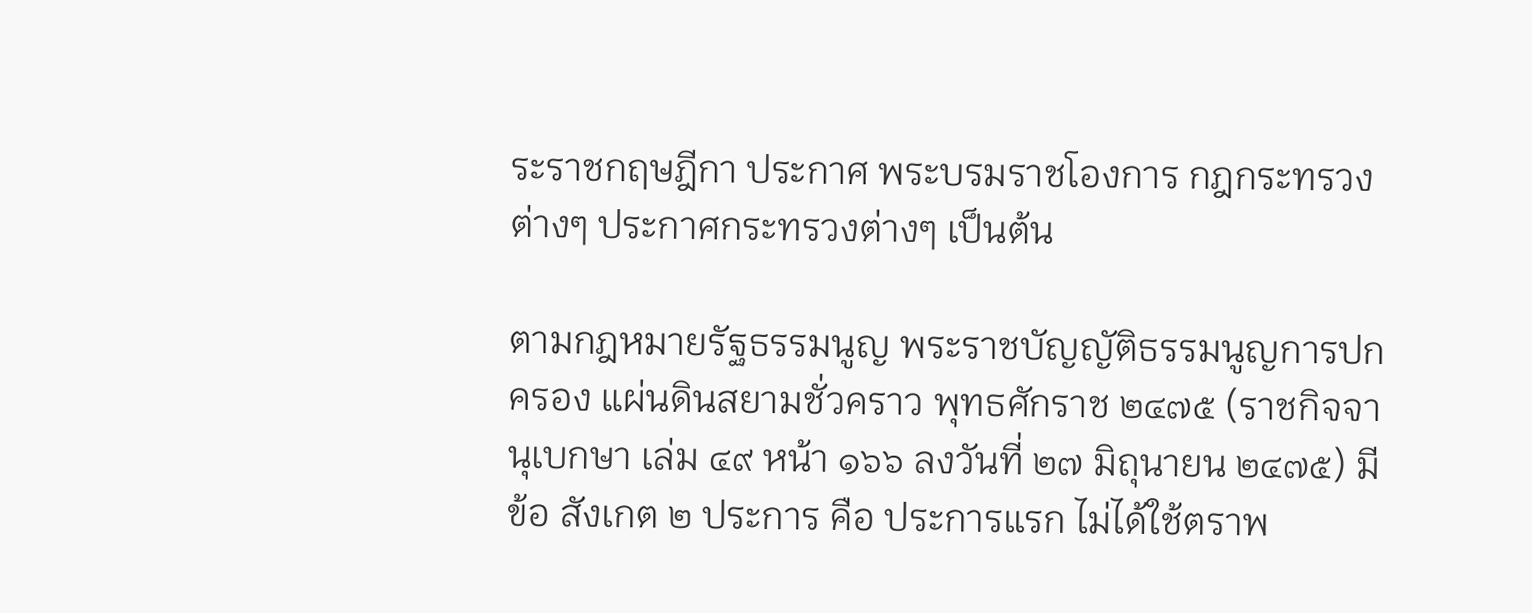ระราชกฤษฎีกา ประกาศ พระบรมราชโองการ กฎกระทรวงต่างๆ ประกาศกระทรวงต่างๆ เป็นต้น

ตามกฎหมายรัฐธรรมนูญ พระราชบัญญัติธรรมนูญการปกครอง แผ่นดินสยามชั่วคราว พุทธศักราช ๒๔๗๕ (ราชกิจจานุเบกษา เล่ม ๔๙ หน้า ๑๖๖ ลงวันที่ ๒๗ มิถุนายน ๒๔๗๕) มีข้อ สังเกต ๒ ประการ คือ ประการแรก ไม่ได้ใช้ตราพ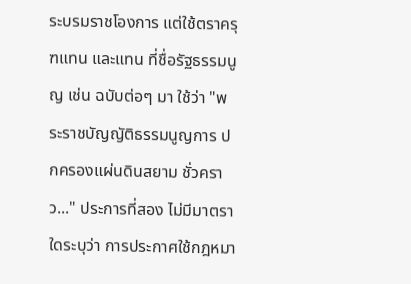ระบรมราชโองการ แต่ใช้ตราครุฑแทน และแทน ที่ชื่อรัฐธรรมนูญ เช่น ฉบับต่อๆ มา ใช้ว่า "พระราชบัญญัติธรรมนูญการ ปกครองแผ่นดินสยาม ชั่วคราว..." ประการที่สอง ไม่มีมาตราใดระบุว่า การประกาศใช้กฎหมา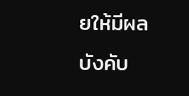ยให้มีผลบังคับ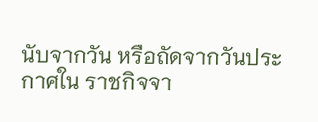นับจากวัน หรือถัดจากวันประกาศใน ราชกิจจา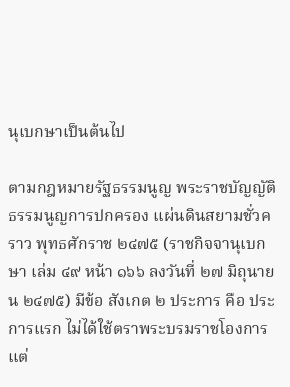นุเบกษาเป็นต้นไป

ตามกฎหมายรัฐธรรมนูญ พระราชบัญญัติธรรมนูญการปกครอง แผ่นดินสยามชั่วคราว พุทธศักราช ๒๔๗๕ (ราชกิจจานุเบกษา เล่ม ๔๙ หน้า ๑๖๖ ลงวันที่ ๒๗ มิถุนายน ๒๔๗๕) มีข้อ สังเกต ๒ ประการ คือ ประการแรก ไม่ได้ใช้ตราพระบรมราชโองการ แต่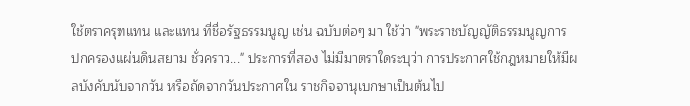ใช้ตราครุฑแทน และแทน ที่ชื่อรัฐธรรมนูญ เช่น ฉบับต่อๆ มา ใช้ว่า "พระราชบัญญัติธรรมนูญการ ปกครองแผ่นดินสยาม ชั่วคราว..." ประการที่สอง ไม่มีมาตราใดระบุว่า การประกาศใช้กฎหมายให้มีผลบังคับนับจากวัน หรือถัดจากวันประกาศใน ราชกิจจานุเบกษาเป็นต้นไป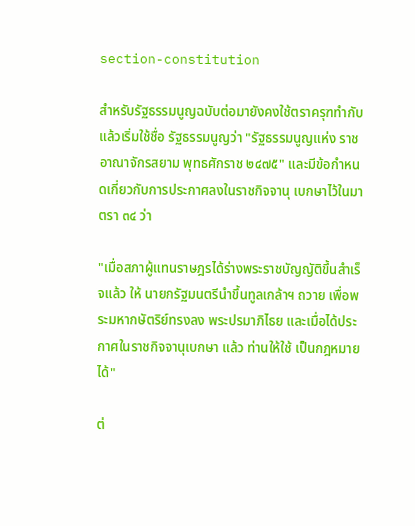section-constitution

สำหรับรัฐธรรมนูญฉบับต่อมายังคงใช้ตราครุฑทำกับ แล้วเริ่มใช้ชื่อ รัฐธรรมนูญว่า "รัฐธรรมนูญแห่ง ราชอาณาจักรสยาม พุทธศักราช ๒๔๗๕" และมีข้อกำหนดเกี่ยวกับการประกาศลงในราชกิจจานุ เบกษาไว้ในมาตรา ๓๔ ว่า

"เมื่อสภาผู้แทนราษฎรได้ร่างพระราชบัญญัติขึ้นสำเร็จแล้ว ให้ นายกรัฐมนตรีนำขึ้นทูลเกล้าฯ ถวาย เพื่อพระมหากษัตริย์ทรงลง พระปรมาภิไธย และเมื่อได้ประกาศในราชกิจจานุเบกษา แล้ว ท่านให้ใช้ เป็นกฎหมายได้"

ต่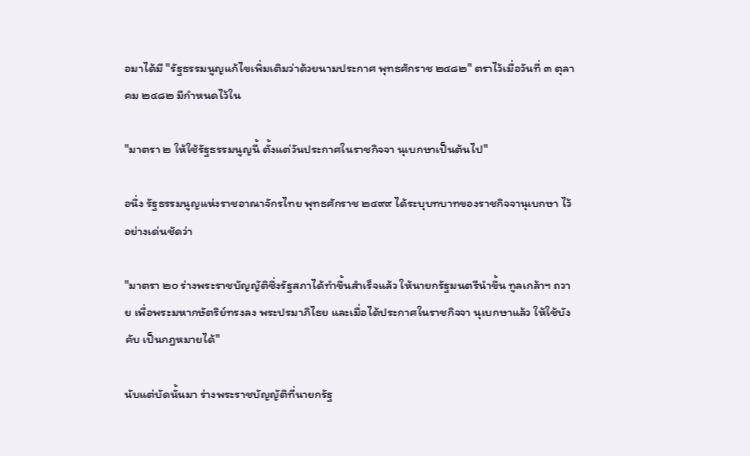อมาได้มี "รัฐธรรมนูญแก้ไขเพิ่มเติมว่าด้วยนามประกาศ พุทธศักราช ๒๔๘๒" ตราไว้เมื่อวันที่ ๓ ตุลาคม ๒๔๘๒ มีกำหนดไว้ใน

"มาตรา ๒ ให้ใช้รัฐธรรมนูญนี้ ตั้งแต่วันประกาศในราชกิจจา นุเบกษาเป็นต้นไป"

อนึ่ง รัฐธรรมนูญแห่งราชอาณาจักรไทย พุทธศักราช ๒๔๙๙ ได้ระบุบทบาทของราชกิจจานุเบกษา ไว้อย่างเด่นชัดว่า

"มาตรา ๒๐ ร่างพระราชบัญญัติซึ่งรัฐสภาได้ทำขึ้นสำเร็จแล้ว ให้นายกรัฐมนตรีนำขึ้น ทูลเกล้าฯ ถวาย เพื่อพระมหากษัตริย์ทรงลง พระปรมาภิไธย และเมื่อได้ประกาศในราชกิจจา นุเบกษาแล้ว ให้ใช้บังคับ เป็นกฎหมายได้"

นับแต่บัดนั้นมา ร่างพระราชบัญญัติที่นายกรัฐ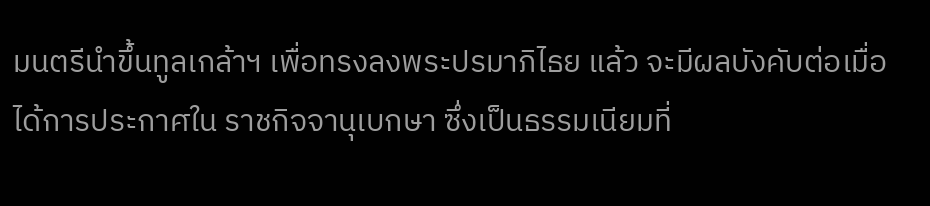มนตรีนำขึ้นทูลเกล้าฯ เพื่อทรงลงพระปรมาภิไธย แล้ว จะมีผลบังคับต่อเมื่อได้การประกาศใน ราชกิจจานุเบกษา ซึ่งเป็นธรรมเนียมที่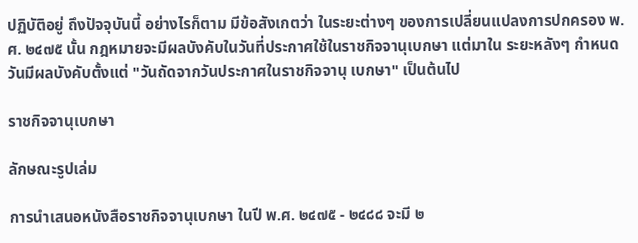ปฏิบัติอยู่ ถึงปัจจุบันนี้ อย่างไรก็ตาม มีข้อสังเกตว่า ในระยะต่างๆ ของการเปลี่ยนแปลงการปกครอง พ.ศ. ๒๔๗๕ นั้น กฎหมายจะมีผลบังคับในวันที่ประกาศใช้ในราชกิจจานุเบกษา แต่มาใน ระยะหลังๆ กำหนดวันมีผลบังคับตั้งแต่ "วันถัดจากวันประกาศในราชกิจจานุ เบกษา" เป็นต้นไป

ราชกิจจานุเบกษา

ลักษณะรูปเล่ม

การนำเสนอหนังสือราชกิจจานุเบกษา ในปี พ.ศ. ๒๔๗๕ - ๒๔๘๘ จะมี ๒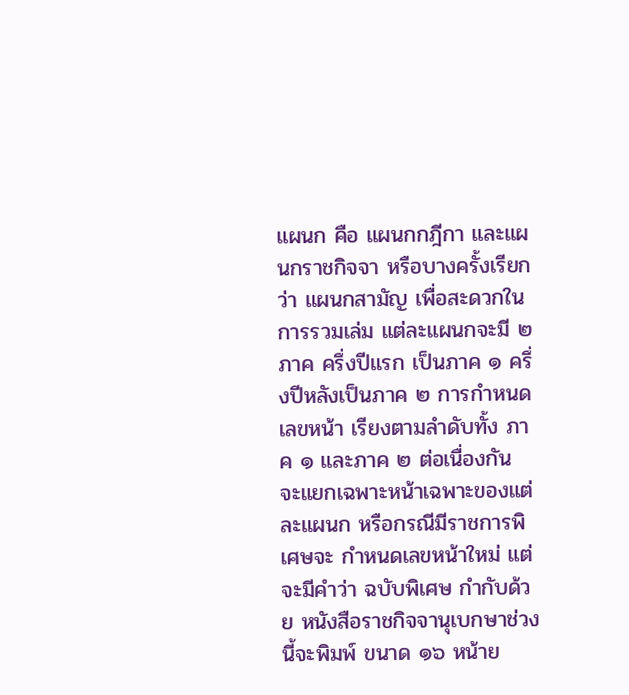แผนก คือ แผนกกฎีกา และแผนกราชกิจจา หรือบางครั้งเรียกว่า แผนกสามัญ เพื่อสะดวกในการรวมเล่ม แต่ละแผนกจะมี ๒ ภาค ครึ่งปีแรก เป็นภาค ๑ ครึ่งปีหลังเป็นภาค ๒ การกำหนดเลขหน้า เรียงตามลำดับทั้ง ภาค ๑ และภาค ๒ ต่อเนื่องกัน จะแยกเฉพาะหน้าเฉพาะของแต่ละแผนก หรือกรณีมีราชการพิเศษจะ กำหนดเลขหน้าใหม่ แต่จะมีคำว่า ฉบับพิเศษ กำกับด้วย หนังสือราชกิจจานุเบกษาช่วงนี้จะพิมพ์ ขนาด ๑๖ หน้าย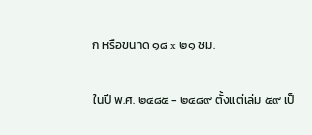ก หรือขนาด ๑๘ x ๒๑ ซม.

ในปี พ.ศ. ๒๔๘๕ - ๒๔๘๙ ตั้งแต่เล่ม ๕๙ เป็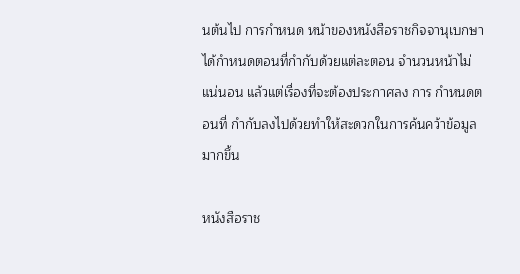นต้นไป การกำหนด หน้าของหนังสือราชกิจจานุเบกษา ได้กำหนดตอนที่กำกับด้วยแต่ละตอน จำนวนหน้าไม่แน่นอน แล้วแต่เรื่องที่จะต้องประกาศลง การ กำหนดตอนที่ กำกับลงไปด้วยทำให้สะดวกในการค้นคว้าข้อมูลมากขึ้น

หนังสือราช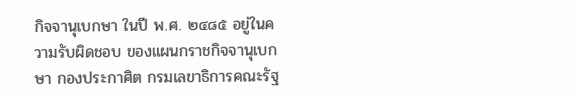กิจจานุเบกษา ในปี พ.ศ. ๒๔๘๕ อยู่ในความรับผิดชอบ ของแผนกราชกิจจานุเบกษา กองประกาศิต กรมเลขาธิการคณะรัฐ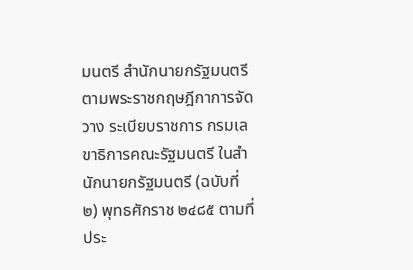มนตรี สำนักนายกรัฐมนตรี ตามพระราชกฤษฎีกาการจัดวาง ระเบียบราชการ กรมเลขาธิการคณะรัฐมนตรี ในสำนักนายกรัฐมนตรี (ฉบับที่ ๒) พุทธศักราช ๒๔๘๕ ตามที่ประ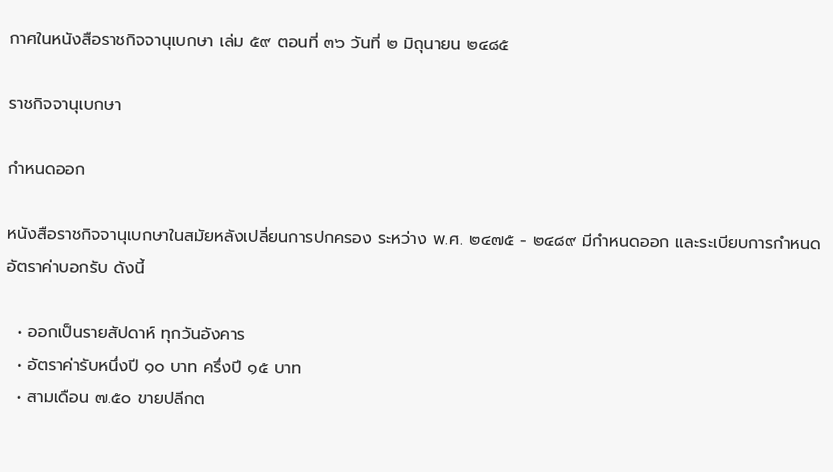กาศในหนังสือราชกิจจานุเบกษา เล่ม ๕๙ ตอนที่ ๓๖ วันที่ ๒ มิถุนายน ๒๔๘๕

ราชกิจจานุเบกษา

กำหนดออก

หนังสือราชกิจจานุเบกษาในสมัยหลังเปลี่ยนการปกครอง ระหว่าง พ.ศ. ๒๔๗๕ - ๒๔๘๙ มีกำหนดออก และระเบียบการกำหนดอัตราค่าบอกรับ ดังนี้

  • ออกเป็นรายสัปดาห์ ทุกวันอังคาร
  • อัตราค่ารับหนึ่งปี ๑๐ บาท ครึ่งปี ๑๕ บาท
  • สามเดือน ๗.๕๐ ขายปลีกต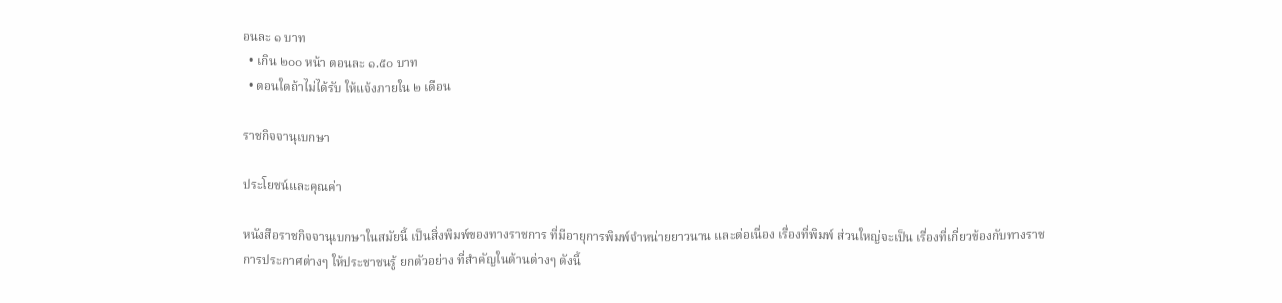อนละ ๑ บาท
  • เกิน ๒๐๐ หน้า ตอนละ ๑.๕๐ บาท
  • ตอนใดถ้าไม่ได้รับ ให้แจ้งภายใน ๒ เดือน

ราชกิจจานุเบกษา

ประโยชน์และคุณค่า

หนังสือราชกิจจานุเบกษาในสมัยนี้ เป็นสิ่งพิมพ์ของทางราชการ ที่มีอายุการพิมพ์จำหน่ายยาวนาน และต่อเนื่อง เรื่องที่พิมพ์ ส่วนใหญ่จะเป็น เรื่องที่เกี่ยวข้องกับทางราชการประกาศต่างๆ ให้ประชาชนรู้ ยกตัวอย่าง ที่สำคัญในด้านต่างๆ ดังนี้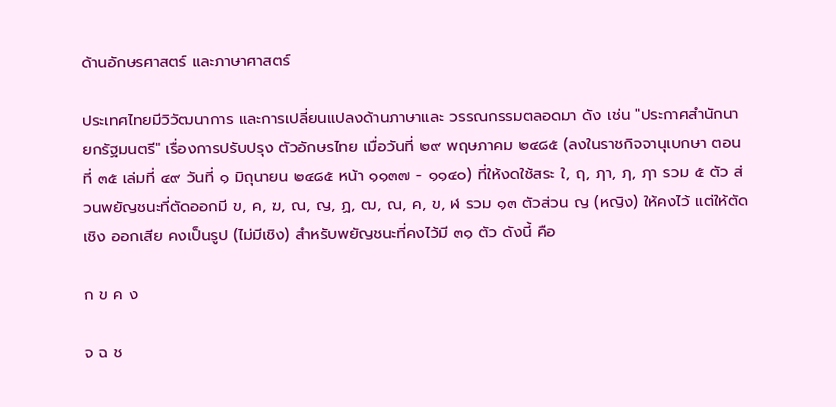ด้านอักษรศาสตร์ และภาษาศาสตร์

ประเทศไทยมีวิวัฒนาการ และการเปลี่ยนแปลงด้านภาษาและ วรรณกรรมตลอดมา ดัง เช่น "ประกาศสำนักนายกรัฐมนตรี" เรื่องการปรับปรุง ตัวอักษรไทย เมื่อวันที่ ๒๙ พฤษภาคม ๒๔๘๕ (ลงในราชกิจจานุเบกษา ตอนที่ ๓๕ เล่มที่ ๔๙ วันที่ ๑ มิถุนายน ๒๔๘๕ หน้า ๑๑๓๗ - ๑๑๔๐) ที่ให้งดใช้สระ ใ, ฤ, ฦา, ฦ, ฦา รวม ๕ ตัว ส่วนพยัญชนะที่ตัดออกมี ข, ค, ฆ, ณ, ญ, ฏ, ฒ, ณ, ค, ข, ฬ รวม ๑๓ ตัวส่วน ญ (หญิง) ให้คงไว้ แต่ให้ตัดเชิง ออกเสีย คงเป็นรูป (ไม่มีเชิง) สำหรับพยัญชนะที่คงไว้มี ๓๑ ตัว ดังนี้ คือ

ก ข ค ง

จ ฉ ช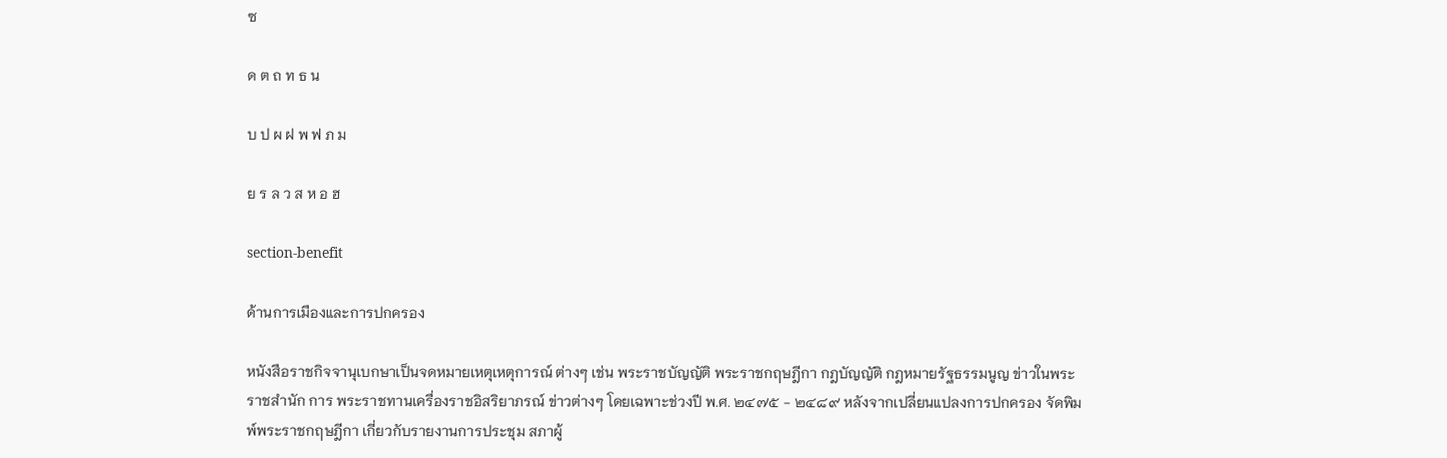ซ

ด ต ถ ท ธ น

บ ป ผ ฝ พ ฟ ภ ม

ย ร ล ว ส ห อ ฮ

section-benefit

ด้านการเมืองและการปกครอง

หนังสือราชกิจจานุเบกษาเป็นจดหมายเหตุเหตุการณ์ ต่างๆ เช่น พระราชบัญญัติ พระราชกฤษฎีกา กฎบัญญัติ กฎหมายรัฐธรรมนูญ ข่าวในพระราชสำนัก การ พระราชทานเครื่องราชอิสริยาภรณ์ ข่าวต่างๆ โดยเฉพาะช่วงปี พ.ศ. ๒๔๗๕ - ๒๔๘๙ หลังจากเปลี่ยนแปลงการปกครอง จัดพิมพ์พระราชกฤษฎีกา เกี่ยวกับรายงานการประชุม สภาผู้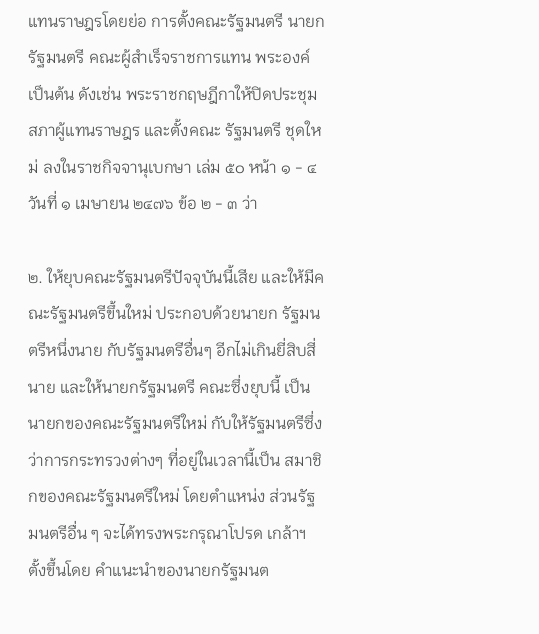แทนราษฎรโดยย่อ การตั้งคณะรัฐมนตรี นายกรัฐมนตรี คณะผู้สำเร็จราชการแทน พระองค์ เป็นต้น ดังเช่น พระราชกฤษฎีกาให้ปิดประชุมสภาผู้แทนราษฎร และตั้งคณะ รัฐมนตรี ชุดใหม่ ลงในราชกิจจานุเบกษา เล่ม ๕๐ หน้า ๑ - ๔ วันที่ ๑ เมษายน ๒๔๗๖ ข้อ ๒ - ๓ ว่า

๒. ให้ยุบคณะรัฐมนตรีปัจจุบันนี้เสีย และให้มีคณะรัฐมนตรีขึ้นใหม่ ประกอบด้วยนายก รัฐมนตรีหนึ่งนาย กับรัฐมนตรีอื่นๆ อีกไม่เกินยี่สิบสี่นาย และให้นายกรัฐมนตรี คณะซึ่งยุบนี้ เป็นนายกของคณะรัฐมนตรีใหม่ กับให้รัฐมนตรีซึ่งว่าการกระทรวงต่างๆ ที่อยู่ในเวลานี้เป็น สมาชิกของคณะรัฐมนตรีใหม่ โดยตำแหน่ง ส่วนรัฐมนตรีอื่น ๆ จะได้ทรงพระกรุณาโปรด เกล้าฯ ตั้งขึ้นโดย คำแนะนำของนายกรัฐมนต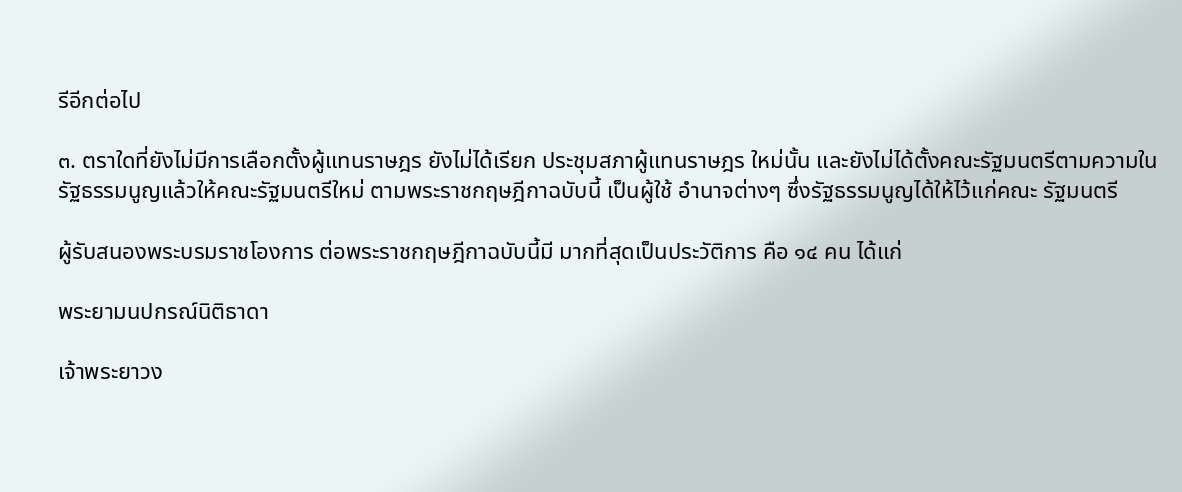รีอีกต่อไป

๓. ตราใดที่ยังไม่มีการเลือกตั้งผู้แทนราษฎร ยังไม่ได้เรียก ประชุมสภาผู้แทนราษฎร ใหม่นั้น และยังไม่ได้ตั้งคณะรัฐมนตรีตามความใน รัฐธรรมนูญแล้วให้คณะรัฐมนตรีใหม่ ตามพระราชกฤษฎีกาฉบับนี้ เป็นผู้ใช้ อำนาจต่างๆ ซึ่งรัฐธรรมนูญได้ให้ไว้แก่คณะ รัฐมนตรี

ผู้รับสนองพระบรมราชโองการ ต่อพระราชกฤษฎีกาฉบับนี้มี มากที่สุดเป็นประวัติการ คือ ๑๔ คน ได้แก่

พระยามนปกรณ์นิติธาดา

เจ้าพระยาวง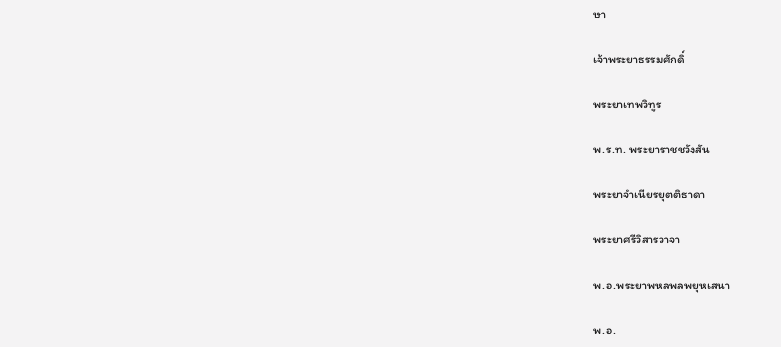ษา

เจ้าพระยาธรรมศักดิ์

พระยาเทพวิทูร

พ.ร.ท. พระยาราชชวังสัน

พระยาจำเนียรยุตติธาดา

พระยาศรีวิสารวาจา

พ.อ.พระยาพหลพลพยุหเสนา

พ.อ.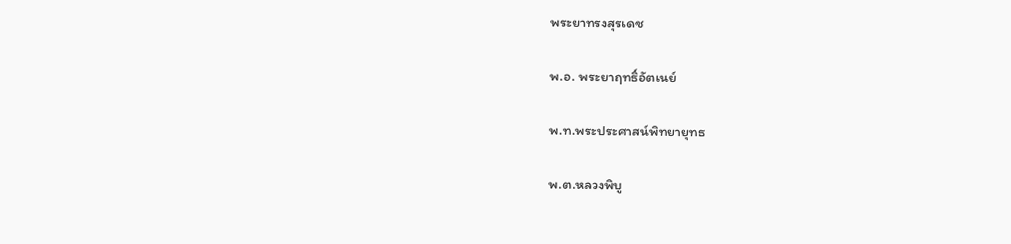พระยาทรงสุรเดช

พ.อ. พระยาฤทธิ์อัตเนย์

พ.ท.พระประศาสน์พิทยายุทธ

พ.ต.หลวงพิบู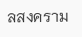ลสงคราม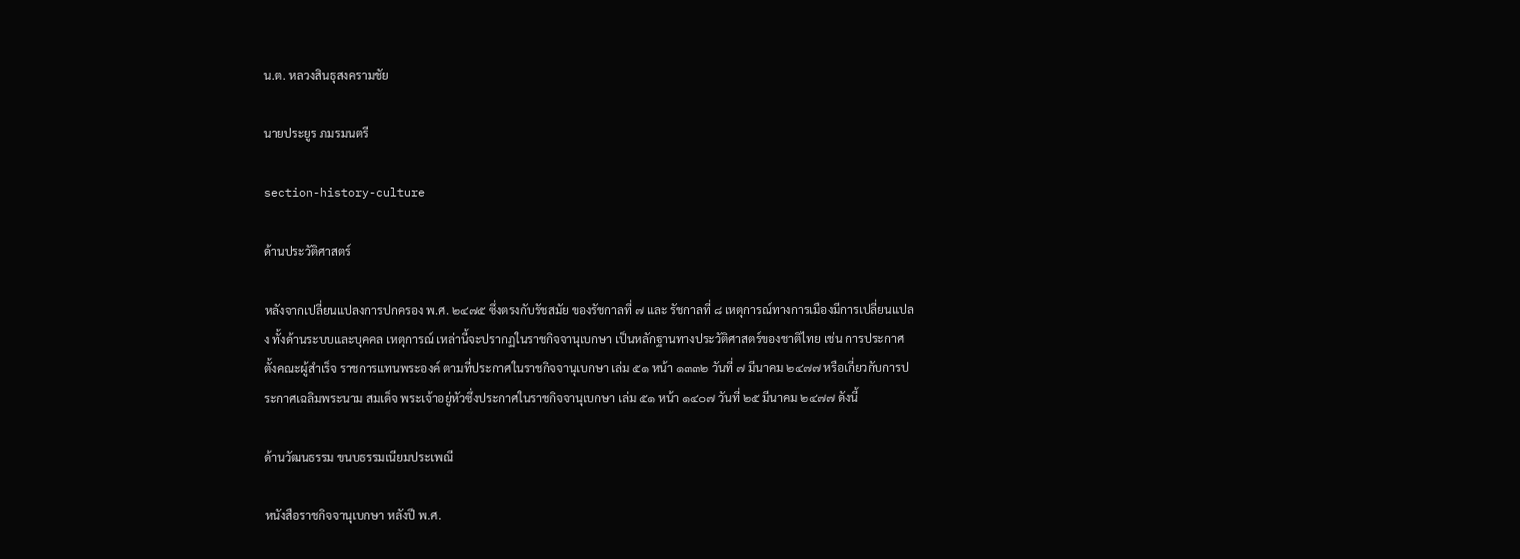น.ต. หลวงสินธุสงครามชัย

นายประยูร ภมรมนตรี

section-history-culture

ด้านประวัติศาสตร์

หลังจากเปลี่ยนแปลงการปกครอง พ.ศ. ๒๔๗๕ ซึ่งตรงกับรัชสมัย ของรัชกาลที่ ๗ และ รัชกาลที่ ๘ เหตุการณ์ทางการเมืองมีการเปลี่ยนแปลง ทั้งด้านระบบและบุคคล เหตุการณ์ เหล่านี้จะปรากฏในราชกิจจานุเบกษา เป็นหลักฐานทางประวัติศาสตร์ของชาติไทย เช่น การประกาศตั้งคณะผู้สำเร็จ ราชการแทนพระองค์ ตามที่ประกาศในราชกิจจานุเบกษา เล่ม ๕๑ หน้า ๑๓๓๒ วันที่ ๗ มีนาคม ๒๔๗๗ หรือเกี่ยวกับการประกาศเฉลิมพระนาม สมเด็จ พระเจ้าอยู่หัวซึ่งประกาศในราชกิจจานุเบกษา เล่ม ๕๑ หน้า ๑๔๐๗ วันที่ ๒๕ มีนาคม ๒๔๗๗ ดังนี้

ด้านวัฒนธรรม ขนบธรรมเนียมประเพณี

หนังสือราชกิจจานุเบกษา หลังปี พ.ศ.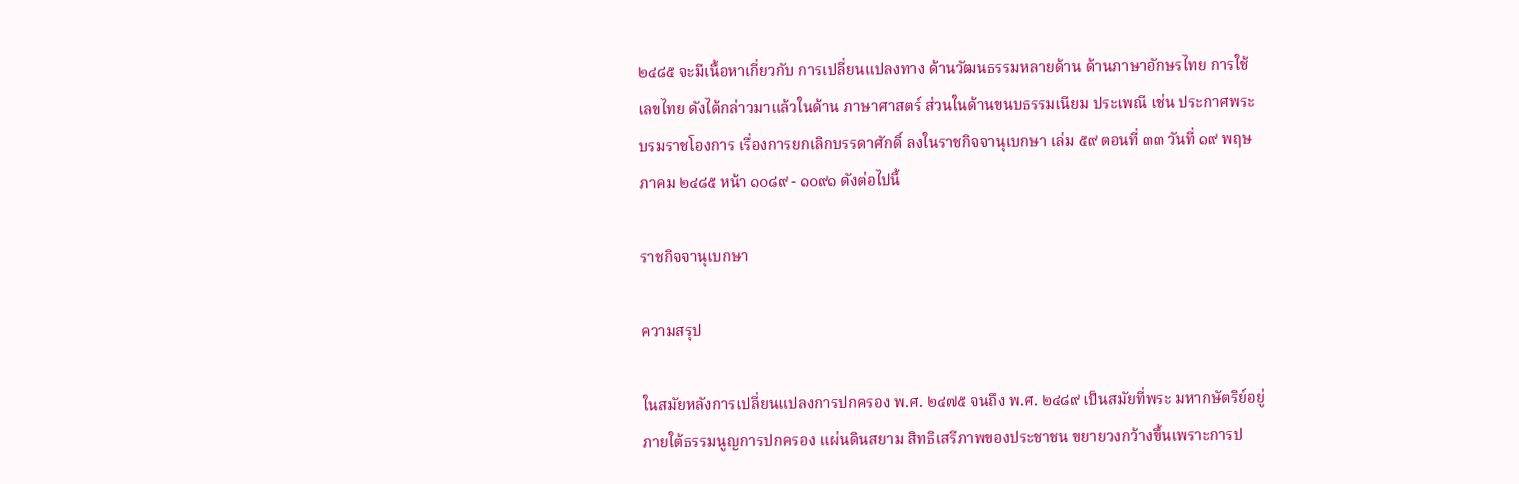๒๔๘๕ จะมีเนื้อหาเกี่ยวกับ การเปลี่ยนแปลงทาง ด้านวัฒนธรรมหลายด้าน ด้านภาษาอักษรไทย การใช้ เลขไทย ดังได้กล่าวมาแล้วในด้าน ภาษาศาสตร์ ส่วนในด้านขนบธรรมเนียม ประเพณี เช่น ประกาศพระบรมราชโองการ เรื่องการยกเลิกบรรดาศักดิ์ ลงในราชกิจจานุเบกษา เล่ม ๕๙ ตอนที่ ๓๓ วันที่ ๑๙ พฤษภาคม ๒๔๘๕ หน้า ๑๐๘๙ - ๑๐๙๑ ดังต่อไปนี้

ราชกิจจานุเบกษา

ความสรุป

ในสมัยหลังการเปลี่ยนแปลงการปกครอง พ.ศ. ๒๔๗๕ จนถึง พ.ศ. ๒๔๘๙ เป็นสมัยที่พระ มหากษัตริย์อยู่ภายใต้ธรรมนูญการปกครอง แผ่นดินสยาม สิทธิเสรีภาพของประชาชน ขยายวงกว้างขึ้นเพราะการป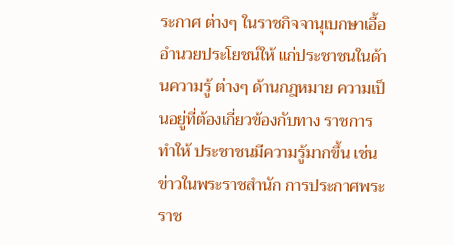ระกาศ ต่างๆ ในราชกิจจานุเบกษาเอื้ออำนวยประโยชน์ให้ แก่ประชาชนในด้านความรู้ ต่างๆ ด้านกฎหมาย ความเป็นอยู่ที่ต้องเกี่ยวข้องกับทาง ราชการ ทำให้ ประชาชนมีความรู้มากขึ้น เช่น ข่าวในพระราชสำนัก การประกาศพระราช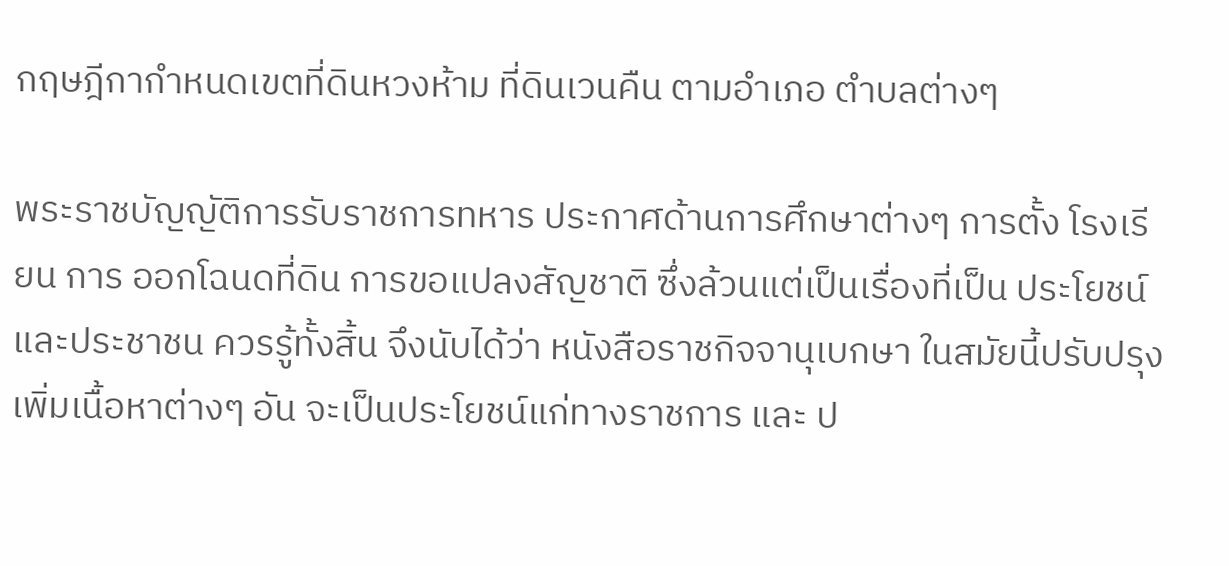กฤษฎีกากำหนดเขตที่ดินหวงห้าม ที่ดินเวนคืน ตามอำเภอ ตำบลต่างๆ

พระราชบัญญัติการรับราชการทหาร ประกาศด้านการศึกษาต่างๆ การตั้ง โรงเรียน การ ออกโฉนดที่ดิน การขอแปลงสัญชาติ ซึ่งล้วนแต่เป็นเรื่องที่เป็น ประโยชน์และประชาชน ควรรู้ทั้งสิ้น จึงนับได้ว่า หนังสือราชกิจจานุเบกษา ในสมัยนี้ปรับปรุงเพิ่มเนื้อหาต่างๆ อัน จะเป็นประโยชน์แก่ทางราชการ และ ป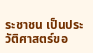ระชาชน เป็นประวัติศาสตร์ขอ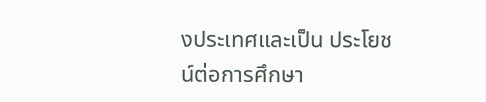งประเทศและเป็น ประโยชน์ต่อการศึกษา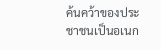ค้นคว้าของประชาชนเป็นอเนก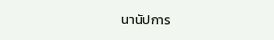นานัปการ